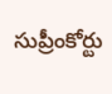సుప్రీంకోర్టు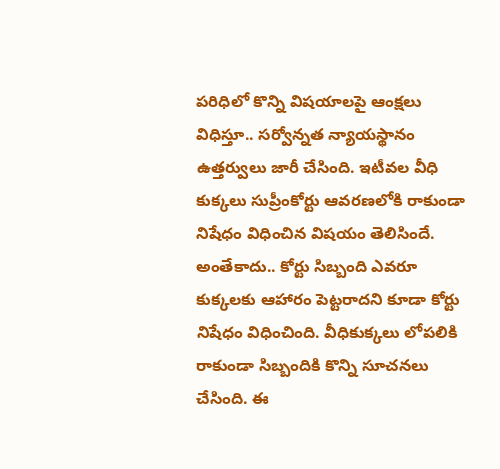పరిధిలో కొన్ని విషయాలపై ఆంక్షలు విధిస్తూ.. సర్వోన్నత న్యాయస్థానం ఉత్తర్వులు జారీ చేసింది. ఇటీవల వీధి కుక్కలు సుప్రీంకోర్టు ఆవరణలోకి రాకుండా నిషేధం విధించిన విషయం తెలిసిందే. అంతేకాదు.. కోర్టు సిబ్బంది ఎవరూ కుక్కలకు ఆహారం పెట్టరాదని కూడా కోర్టు నిషేధం విధించింది. వీధికుక్కలు లోపలికి రాకుండా సిబ్బందికి కొన్ని సూచనలు చేసింది. ఈ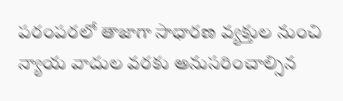పరంపరలో తాజాగా సాధారణ వ్యక్తుల నుంచి న్యాయ వాదుల వరకు అనుసరించాల్సిన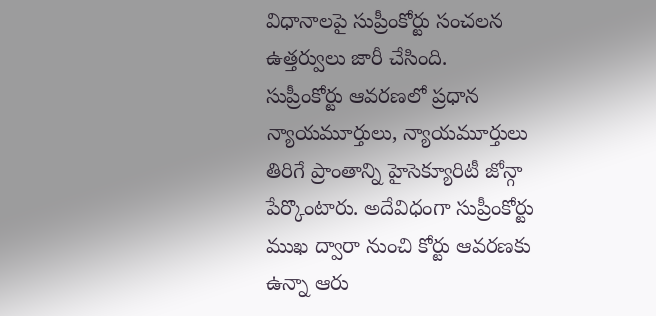విధానాలపై సుప్రీంకోర్టు సంచలన ఉత్తర్వులు జారీ చేసింది.
సుప్రీంకోర్టు ఆవరణలో ప్రధాన న్యాయమూర్తులు, న్యాయమూర్తులు తిరిగే ప్రాంతాన్ని హైసెక్యూరిటీ జోన్గా పేర్కొంటారు. అదేవిధంగా సుప్రీంకోర్టు ముఖ ద్వారా నుంచి కోర్టు ఆవరణకు ఉన్నా ఆరు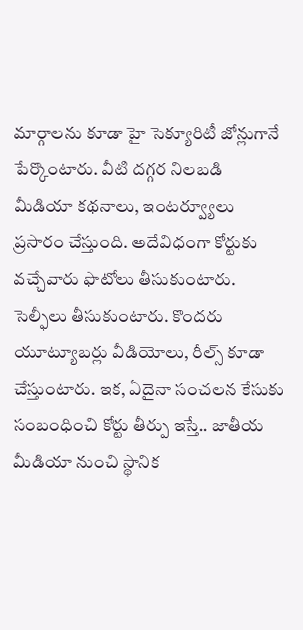మార్గాలను కూడా హై సెక్యూరిటీ జోన్లుగానే పేర్కొంటారు. వీటి దగ్గర నిలబడి మీడియా కథనాలు, ఇంటర్వ్యూలు ప్రసారం చేస్తుంది. అదేవిధంగా కోర్టుకు వచ్చేవారు ఫొటోలు తీసుకుంటారు. సెల్ఫీలు తీసుకుంటారు. కొందరు యూట్యూబర్లు వీడియోలు, రీల్స్ కూడా చేస్తుంటారు. ఇక, ఏదైనా సంచలన కేసుకు సంబంధించి కోర్టు తీర్పు ఇస్తే.. జాతీయ మీడియా నుంచి స్థానిక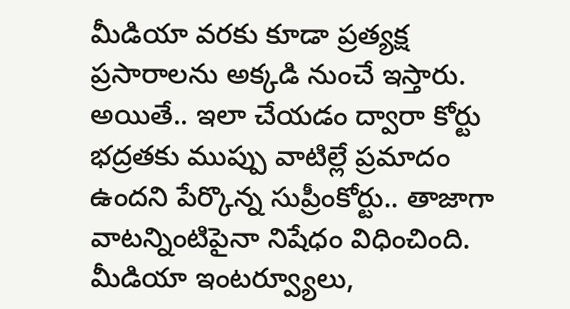మీడియా వరకు కూడా ప్రత్యక్ష ప్రసారాలను అక్కడి నుంచే ఇస్తారు.
అయితే.. ఇలా చేయడం ద్వారా కోర్టు భద్రతకు ముప్పు వాటిల్లే ప్రమాదం ఉందని పేర్కొన్న సుప్రీంకోర్టు.. తాజాగా వాటన్నింటిపైనా నిషేధం విధించింది. మీడియా ఇంటర్వ్యూలు,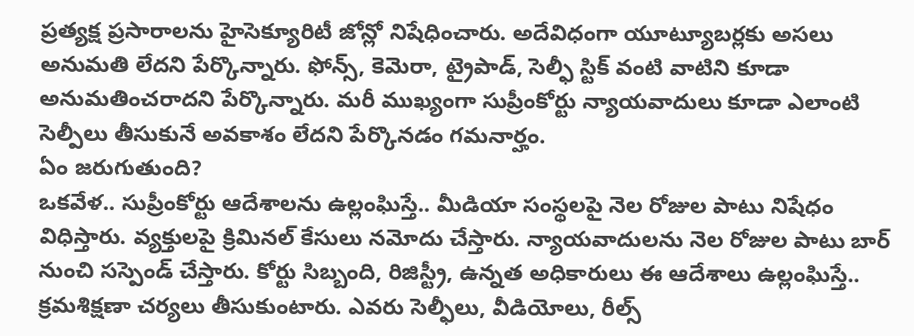ప్రత్యక్ష ప్రసారాలను హైసెక్యూరిటీ జోన్లో నిషేధించారు. అదేవిధంగా యూట్యూబర్లకు అసలు అనుమతి లేదని పేర్కొన్నారు. ఫోన్స్, కెమెరా, ట్రైపాడ్, సెల్ఫీ స్టిక్ వంటి వాటిని కూడా అనుమతించరాదని పేర్కొన్నారు. మరీ ముఖ్యంగా సుప్రీంకోర్టు న్యాయవాదులు కూడా ఎలాంటి సెల్పీలు తీసుకునే అవకాశం లేదని పేర్కొనడం గమనార్హం.
ఏం జరుగుతుంది?
ఒకవేళ.. సుప్రీంకోర్టు ఆదేశాలను ఉల్లంఘిస్తే.. మీడియా సంస్థలపై నెల రోజుల పాటు నిషేధం విధిస్తారు. వ్యక్తులపై క్రిమినల్ కేసులు నమోదు చేస్తారు. న్యాయవాదులను నెల రోజుల పాటు బార్ నుంచి సస్పెండ్ చేస్తారు. కోర్టు సిబ్బంది, రిజిస్ట్రీ, ఉన్నత అధికారులు ఈ ఆదేశాలు ఉల్లంఘిస్తే.. క్రమశిక్షణా చర్యలు తీసుకుంటారు. ఎవరు సెల్ఫీలు, వీడియోలు, రీల్స్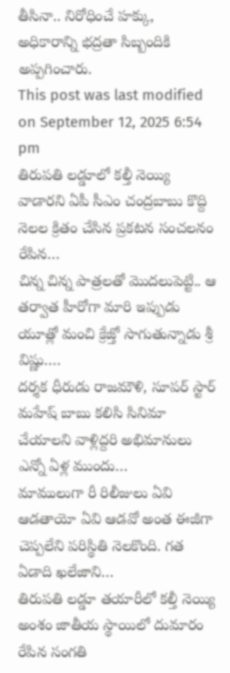తీసినా.. నిరోధించే హక్కు, అధికారాన్ని భద్రతా సిబ్బందికి అప్పగించారు.
This post was last modified on September 12, 2025 6:54 pm
తిరుపతి లడ్డూలో కల్తీ నెయ్యి వాడారని ఏపీ సీఎం చంద్రబాబు కొద్ది నెలల క్రితం చేసిన ప్రకటన సంచలనం రేపిన…
చిన్న చిన్న పాత్రలతో మొదలుపెట్టి.. ఆ తర్వాత హీరోగా మారి ఇప్పుడు యూత్లో మంచి క్రేజ్తో సాగుతున్నాడు శ్రీ విష్ణు.…
దర్శక ధీరుడు రాజమౌళి, సూపర్ స్టార్ మహేష్ బాబు కలిసి సినిమా చేయాలని వాళ్లిద్దరి అభిమానులు ఎన్నో ఏళ్ల ముందు…
మాములుగా రీ రిలీజులు ఏవి ఆడతాయో ఏవి ఆడవో అంత ఈజీగా చెప్పలేని పరిస్థితి నెలకొంది. గత ఏడాది ఖలేజాని…
తిరుపతి లడ్డూ తయారీలో కల్తీ నెయ్యి అంశం జాతీయ స్థాయిలో దుమారం రేపిన సంగతి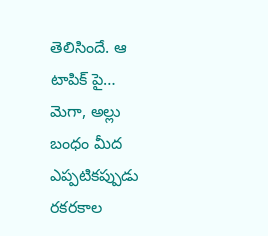తెలిసిందే. ఆ టాపిక్ పై…
మెగా, అల్లు బంధం మీద ఎప్పటికప్పుడు రకరకాల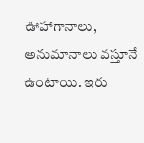ఊహాగానాలు, అనుమానాలు వస్తూనే ఉంటాయి. ఇరు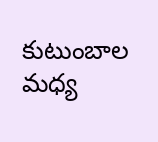కుటుంబాల మధ్య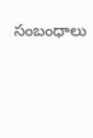సంబంధాలు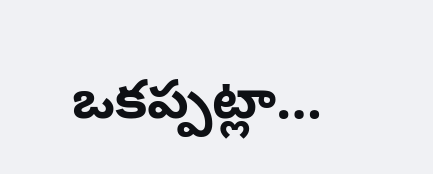ఒకప్పట్లా…